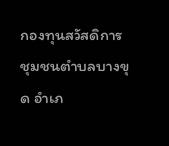กองทุนสวัสดิการชุมชนตำบลบางขุด อำเภ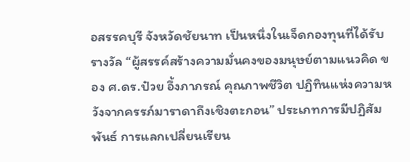อสรรคบุรี จังหวัดชัยนาท เป็นหนึ่งในเจ็ดกองทุนที่ได้รับรางวัล “ผู้สรรค์สร้างความมั่นคงของมนุษย์ตามแนวคิด ของ ศ.ดร.ป๋วย อึ้งภาภรณ์ คุณภาพชีวิต ปฏิทินแห่งความหวังจากครรภ์มาราดาถึงเชิงตะกอน” ประเภทการมีปฏิสัมพันธ์ การแลกเปลี่ยนเรียน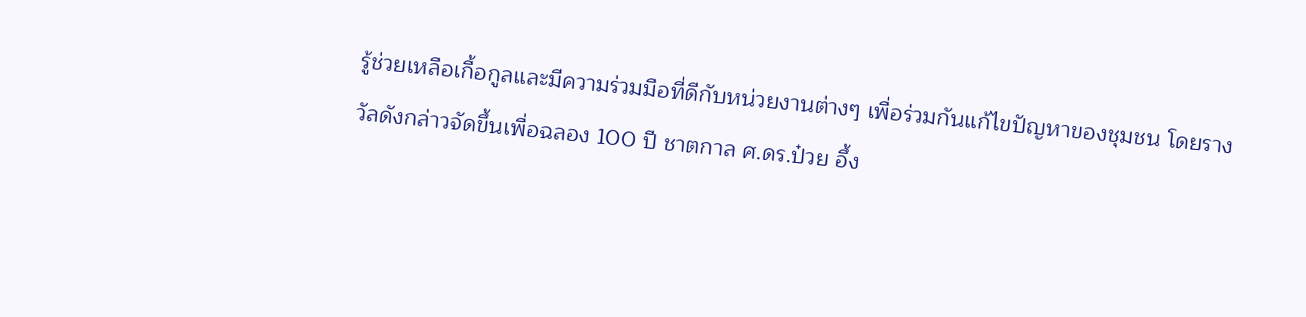รู้ช่วยเหลือเกื้อกูลและมีความร่วมมือที่ดีกับหน่วยงานต่างๆ เพื่อร่วมกันแก้ไขปัญหาของชุมชน โดยรางวัลดังกล่าวจัดขึ้นเพื่อฉลอง 100 ปี ชาตกาล ศ.ดร.ป๋วย อึ้ง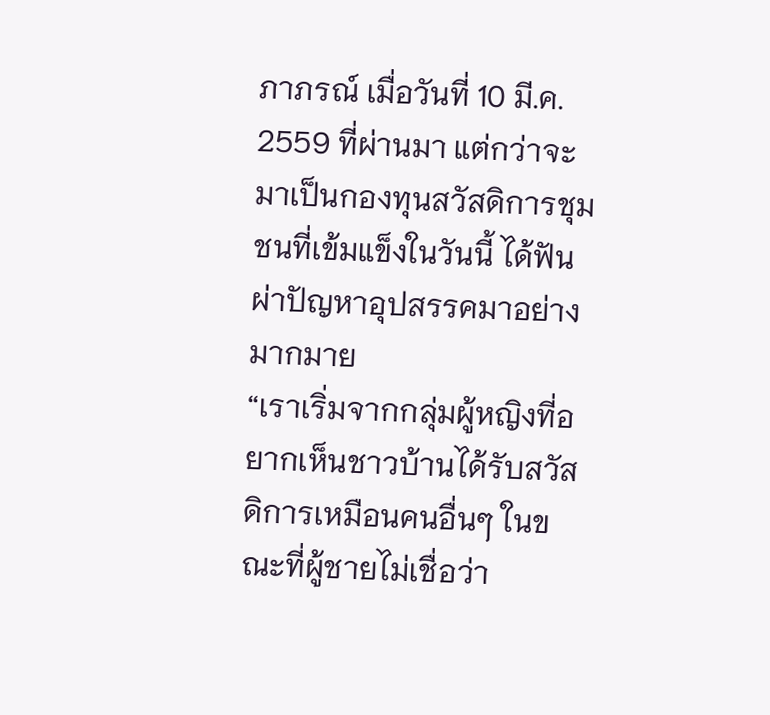ภาภรณ์ เมื่อวันที่ 10 มี.ค. 2559 ที่ผ่านมา แต่กว่าจะมาเป็นกองทุนสวัสดิการชุมชนที่เข้มแข็งในวันนี้ ได้ฟันผ่าปัญหาอุปสรรคมาอย่างมากมาย
“เราเริ่มจากกลุ่มผู้หญิงที่อยากเห็นชาวบ้านได้รับสวัสดิการเหมือนคนอื่นๆ ในขณะที่ผู้ชายไม่เชื่อว่า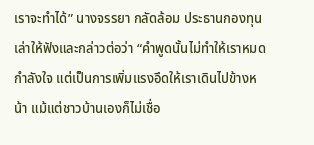เราจะทำได้” นางจรรยา กลัดล้อม ประธานกองทุนเล่าให้ฟังและกล่าวต่อว่า “คำพูดนั้นไม่ทำให้เราหมดกำลังใจ แต่เป็นการเพิ่มแรงอึดให้เราเดินไปข้างหน้า แม้แต่ชาวบ้านเองก็ไม่เชื่อ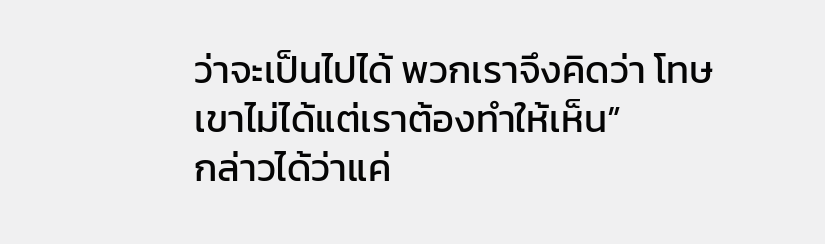ว่าจะเป็นไปได้ พวกเราจึงคิดว่า โทษเขาไม่ได้แต่เราต้องทำให้เห็น”
กล่าวได้ว่าแค่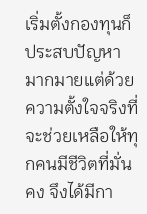เริ่มตั้งกองทุนก็ประสบปัญหามากมายแต่ด้วยความตั้งใจจริงที่จะช่วยเหลือให้ทุกคนมีชีวิตที่มั่นคง จึงได้มีกา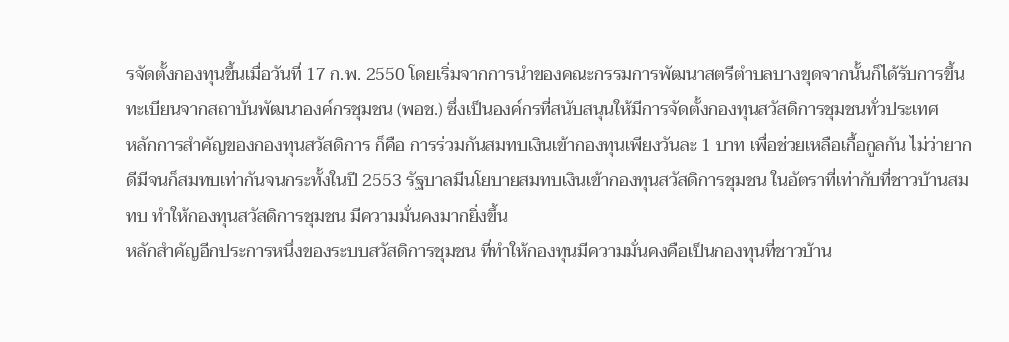รจัดตั้งกองทุนขึ้นเมื่อวันที่ 17 ก.พ. 2550 โดยเริ่มจากการนำของคณะกรรมการพัฒนาสตรีตำบลบางขุดจากนั้นก็ได้รับการขึ้นทะเบียนจากสถาบันพัฒนาองค์กรชุมชน (พอช.) ซึ่งเป็นองค์กรที่สนับสนุนให้มีการจัดตั้งกองทุนสวัสดิการชุมชนทั่วประเทศ
หลักการสำคัญของกองทุนสวัสดิการ ก็คือ การร่วมกันสมทบเงินเข้ากองทุนเพียงวันละ 1 บาท เพื่อช่วยเหลือเกื้อกูลกัน ไม่ว่ายากดีมีจนก็สมทบเท่ากันจนกระทั้งในปี 2553 รัฐบาลมีนโยบายสมทบเงินเข้ากองทุนสวัสดิการชุมชน ในอัตราที่เท่ากับที่ชาวบ้านสมทบ ทำให้กองทุนสวัสดิการชุมชน มีความมั่นคงมากยิ่งขึ้น
หลักสำคัญอีกประการหนึ่งของระบบสวัสดิการชุมชน ที่ทำให้กองทุนมีความมั่นคงคือเป็นกองทุนที่ชาวบ้าน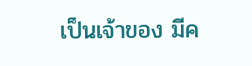เป็นเจ้าของ มีค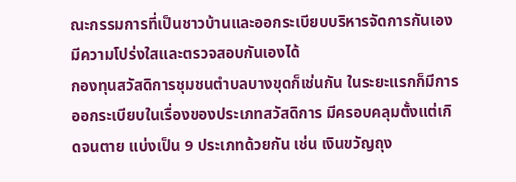ณะกรรมการที่เป็นชาวบ้านและออกระเบียบบริหารจัดการกันเอง มีความโปร่งใสและตรวจสอบกันเองได้
กองทุนสวัสดิการชุมชนตำบลบางขุดก็เช่นกัน ในระยะแรกก็มีการออกระเบียบในเรื่องของประเภทสวัสดิการ มีครอบคลุมตั้งแต่เกิดจนตาย แบ่งเป็น 9 ประเภทด้วยกัน เช่น เงินขวัญถุง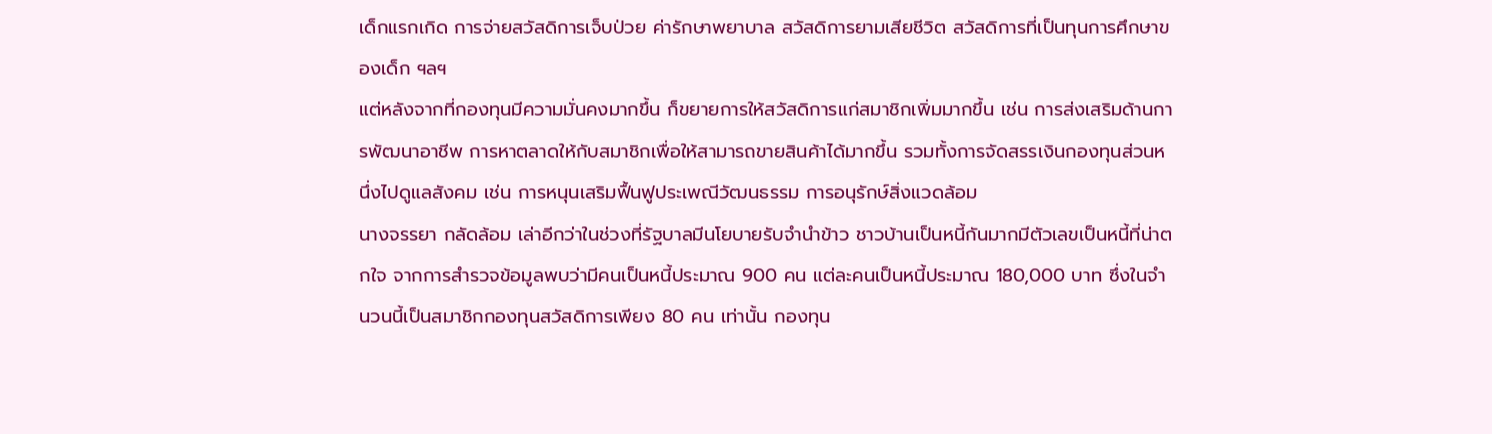เด็กแรกเกิด การจ่ายสวัสดิการเจ็บป่วย ค่ารักษาพยาบาล สวัสดิการยามเสียชีวิต สวัสดิการที่เป็นทุนการศึกษาของเด็ก ฯลฯ
แต่หลังจากที่กองทุนมีความมั่นคงมากขึ้น ก็ขยายการให้สวัสดิการแก่สมาชิกเพิ่มมากขึ้น เช่น การส่งเสริมด้านการพัฒนาอาชีพ การหาตลาดให้กับสมาชิกเพื่อให้สามารถขายสินค้าได้มากขึ้น รวมทั้งการจัดสรรเงินกองทุนส่วนหนึ่งไปดูแลสังคม เช่น การหนุนเสริมฟื้นฟูประเพณีวัฒนธรรม การอนุรักษ์สิ่งแวดล้อม
นางจรรยา กลัดล้อม เล่าอีกว่าในช่วงที่รัฐบาลมีนโยบายรับจำนำข้าว ชาวบ้านเป็นหนี้กันมากมีตัวเลขเป็นหนี้ที่น่าตกใจ จากการสำรวจข้อมูลพบว่ามีคนเป็นหนี้ประมาณ 900 คน แต่ละคนเป็นหนี้ประมาณ 180,000 บาท ซึ่งในจำนวนนี้เป็นสมาชิกกองทุนสวัสดิการเพียง 80 คน เท่านั้น กองทุน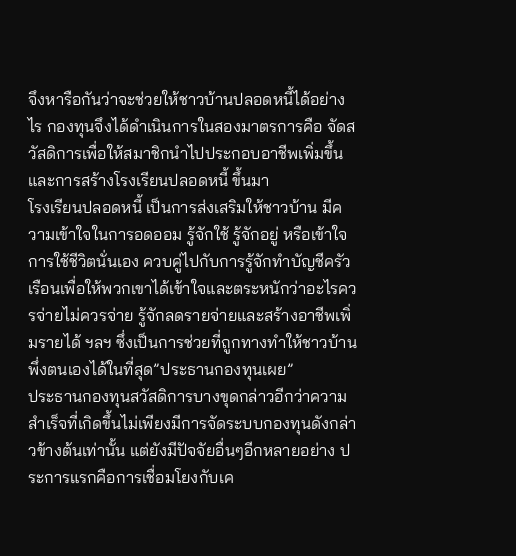จึงหารือกันว่าจะช่วยให้ชาวบ้านปลอดหนี้ได้อย่างไร กองทุนจึงได้ดำเนินการในสองมาตรการคือ จัดสวัสดิการเพื่อให้สมาชิกนำไปประกอบอาชีพเพิ่มขึ้นและการสร้างโรงเรียนปลอดหนี้ ขึ้นมา
โรงเรียนปลอดหนี้ เป็นการส่งเสริมให้ชาวบ้าน มีความเข้าใจในการอดออม รู้จักใช้ รู้จักอยู่ หรือเข้าใจการใช้ชีวิตนั่นเอง ควบคู่ไปกับการรู้จักทำบัญชีครัวเรือนเพื่อให้พวกเขาได้เข้าใจและตระหนักว่าอะไรควรจ่ายไม่ควรจ่าย รู้จักลดรายจ่ายและสร้างอาชีพเพิ่มรายได้ ฯลฯ ซึ่งเป็นการช่วยที่ถูกทางทำให้ชาวบ้านพึ่งตนเองได้ในที่สุด”ประธานกองทุนเผย”
ประธานกองทุนสวัสดิการบางขุดกล่าวอีกว่าความสำเร็จที่เกิดขึ้นไม่เพียงมีการจัดระบบกองทุนดังกล่าวข้างต้นเท่านั้น แต่ยังมีปัจจัยอื่นๆอีกหลายอย่าง ประการแรกคือการเชื่อมโยงกับเค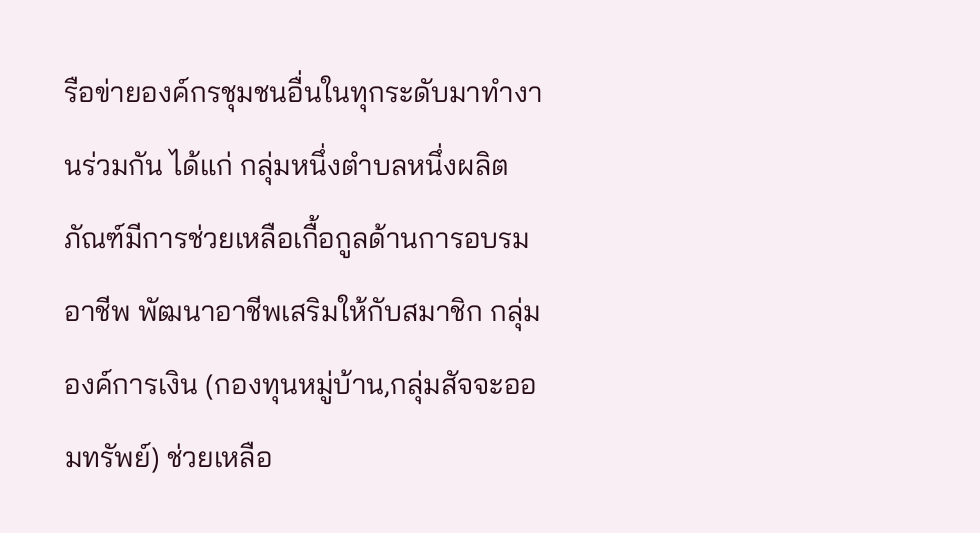รือข่ายองค์กรชุมชนอื่นในทุกระดับมาทำงานร่วมกัน ได้แก่ กลุ่มหนึ่งตำบลหนึ่งผลิตภัณฑ์มีการช่วยเหลือเกื้อกูลด้านการอบรมอาชีพ พัฒนาอาชีพเสริมให้กับสมาชิก กลุ่มองค์การเงิน (กองทุนหมู่บ้าน,กลุ่มสัจจะออมทรัพย์) ช่วยเหลือ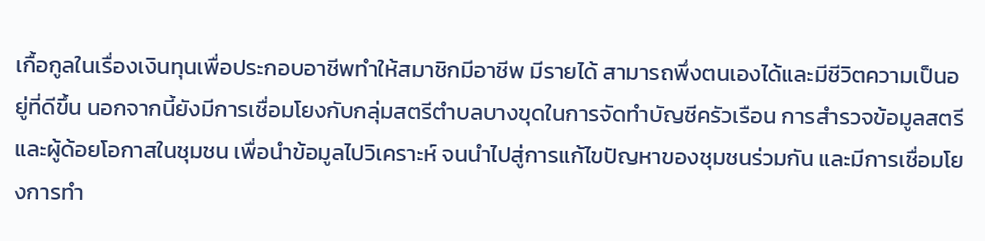เกื้อกูลในเรื่องเงินทุนเพื่อประกอบอาชีพทำให้สมาชิกมีอาชีพ มีรายได้ สามารถพึ่งตนเองได้และมีชีวิตความเป็นอยู่ที่ดีขึ้น นอกจากนี้ยังมีการเชื่อมโยงกับกลุ่มสตรีตำบลบางขุดในการจัดทำบัญชีครัวเรือน การสำรวจข้อมูลสตรีและผู้ด้อยโอกาสในชุมชน เพื่อนำข้อมูลไปวิเคราะห์ จนนำไปสู่การแก้ไขปัญหาของชุมชนร่วมกัน และมีการเชื่อมโยงการทำ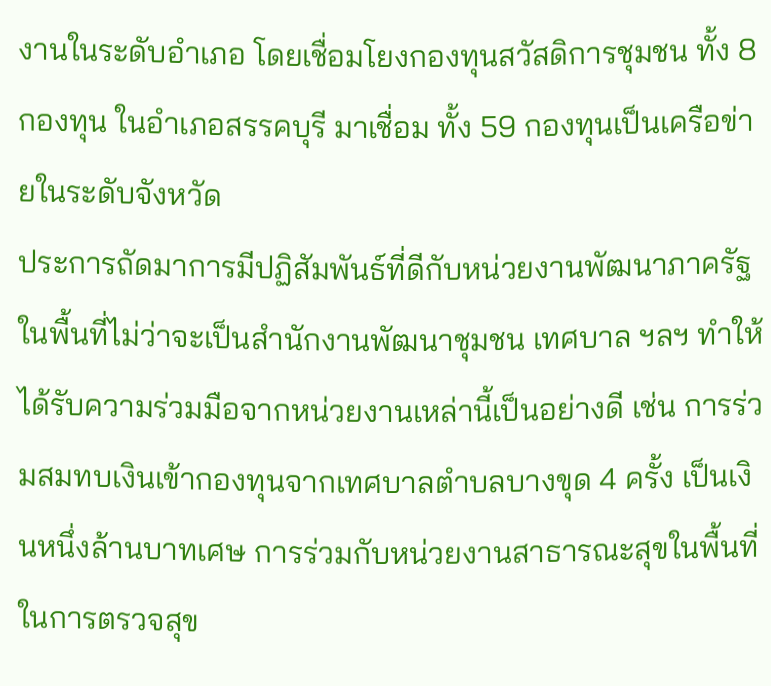งานในระดับอำเภอ โดยเชื่อมโยงกองทุนสวัสดิการชุมชน ทั้ง 8 กองทุน ในอำเภอสรรคบุรี มาเชื่อม ทั้ง 59 กองทุนเป็นเครือข่ายในระดับจังหวัด
ประการถัดมาการมีปฏิสัมพันธ์ที่ดีกับหน่วยงานพัฒนาภาครัฐในพื้นที่ไม่ว่าจะเป็นสำนักงานพัฒนาชุมชน เทศบาล ฯลฯ ทำให้ได้รับความร่วมมือจากหน่วยงานเหล่านี้เป็นอย่างดี เช่น การร่วมสมทบเงินเข้ากองทุนจากเทศบาลตำบลบางขุด 4 ครั้ง เป็นเงินหนึ่งล้านบาทเศษ การร่วมกับหน่วยงานสาธารณะสุขในพื้นที่ ในการตรวจสุข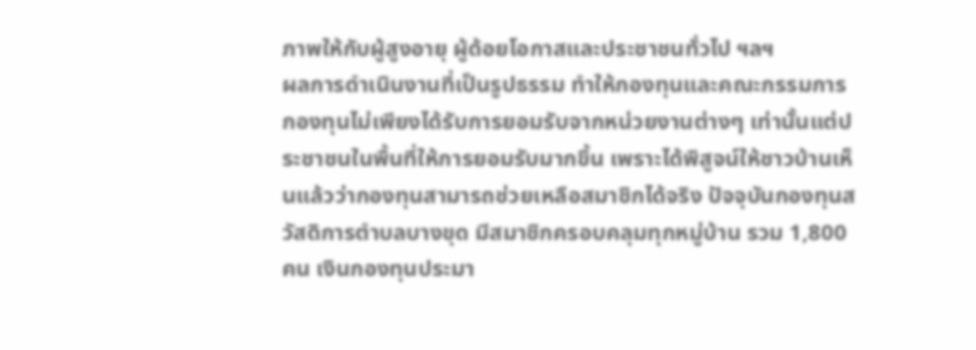ภาพให้กับผู้สูงอายุ ผู้ด้อยโอกาสและประชาชนทั่วไป ฯลฯ
ผลการดำเนินงานที่เป็นรูปธรรม ทำให้กองทุนและคณะกรรมการกองทุนไม่เพียงได้รับการยอมรับจากหน่วยงานต่างๆ เท่านั้นแต่ประชาชนในพื้นที่ให้การยอมรับมากขึ้น เพราะได้พิสูจน์ให้ชาวบ้านเห็นแล้วว่ากองทุนสามารถช่วยเหลือสมาชิกได้จริง ปัจจุบันกองทุนสวัสดิการตำบลบางขุด มีสมาชิกครอบคลุมทุกหมู่บ้าน รวม 1,800 คน เงินกองทุนประมา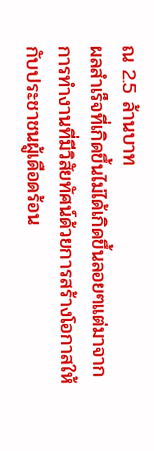ณ 2.5 ล้านบาท
ผลสำเร็จที่เกิดขึ้นไม่ได้เกิดขึ้นลอยๆแต่มาจากการทำงานที่มีวิสัยทัศน์ด้วยการสร้างโอกาสให้กับประชาชนผู้เดือดร้อน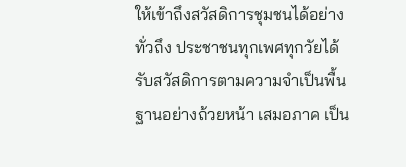ให้เข้าถึงสวัสดิการชุมชนได้อย่างทั่วถึง ประชาชนทุกเพศทุกวัยได้รับสวัสดิการตามความจำเป็นพื้นฐานอย่างถ้วยหน้า เสมอภาค เป็น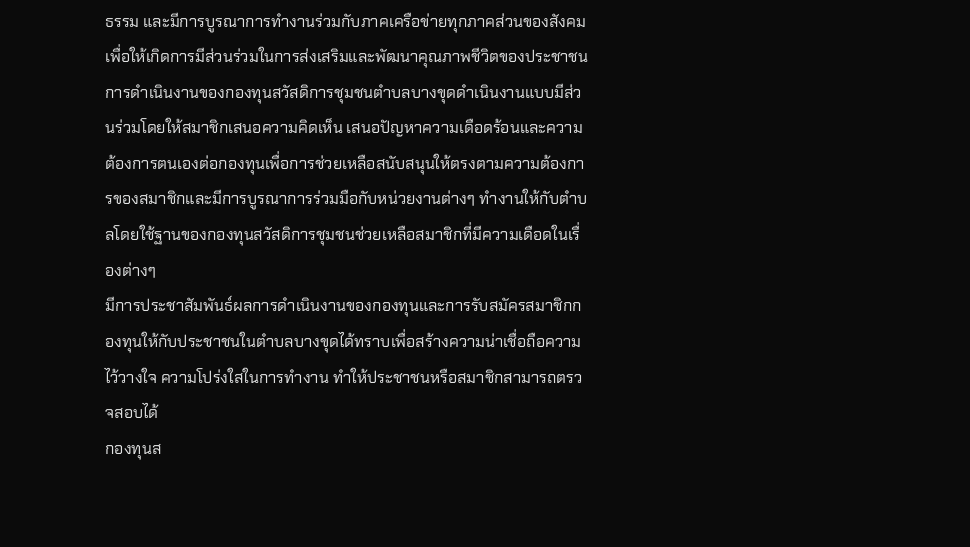ธรรม และมีการบูรณาการทำงานร่วมกับภาคเครือข่ายทุกภาคส่วนของสังคม เพื่อให้เกิดการมีส่วนร่วมในการส่งเสริมและพัฒนาคุณภาพชีวิตของประชาชน
การดำเนินงานของกองทุนสวัสดิการชุมชนตำบลบางขุดดำเนินงานแบบมีส่วนร่วมโดยให้สมาชิกเสนอความคิดเห็น เสนอปัญหาความเดือดร้อนและความต้องการตนเองต่อกองทุนเพื่อการช่วยเหลือสนับสนุนให้ตรงตามความต้องการของสมาชิกและมีการบูรณาการร่วมมือกับหน่วยงานต่างๆ ทำงานให้กับตำบลโดยใช้ฐานของกองทุนสวัสดิการชุมชนช่วยเหลือสมาชิกที่มีความเดือดในเรื่องต่างๆ
มีการประชาสัมพันธ์ผลการดำเนินงานของกองทุนและการรับสมัครสมาชิกกองทุนให้กับประชาชนในตำบลบางขุดได้ทราบเพื่อสร้างความน่าเชื่อถือความไว้วางใจ ความโปร่งใสในการทำงาน ทำให้ประชาชนหรือสมาชิกสามารถตรวจสอบได้
กองทุนส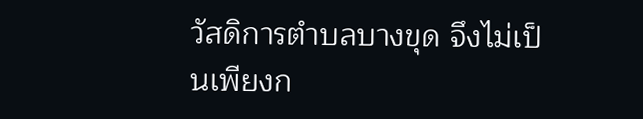วัสดิการตำบลบางขุด จึงไม่เป็นเพียงก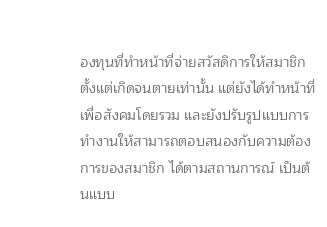องทุนที่ทำหน้าที่จ่ายสวัสดิการให้สมาชิกตั้งแต่เกิดจนตายเท่านั้น แต่ยังได้ทำหน้าที่เพื่อสังคมโดยรวม และยังปรับรูปแบบการทำงานให้สามารถตอบสนองกับความต้องการของสมาชิก ได้ตามสถานการณ์ เป็นต้นแบบ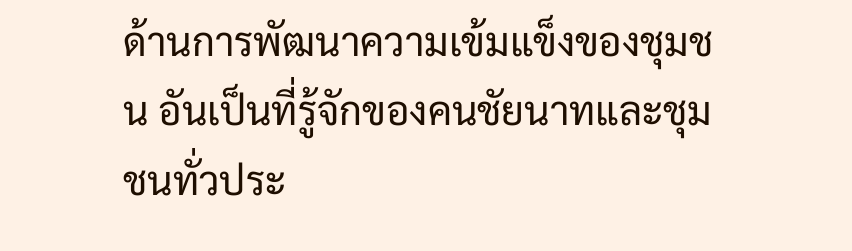ด้านการพัฒนาความเข้มแข็งของชุมชน อันเป็นที่รู้จักของคนชัยนาทและชุมชนทั่วประ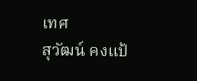เทศ
สุวัฒน์ คงแป้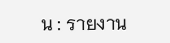น : รายงาน